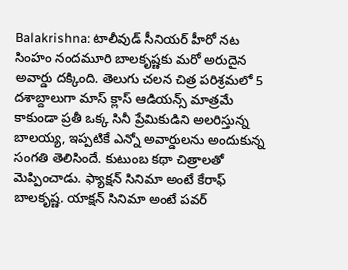Balakrishna: టాలీవుడ్ సీనియర్ హీరో నట సింహం నందమూరి బాలకృష్ణకు మరో అరుదైన అవార్డు దక్కింది. తెలుగు చలన చిత్ర పరిశ్రమలో 5 దశాబ్దాలుగా మాస్ క్లాస్ ఆడియన్స్ మాత్రమే కాకుండా ప్రతీ ఒక్క సినీ ప్రేమికుడిని అలరిస్తున్న బాలయ్య, ఇప్పటికే ఎన్నో అవార్డులను అందుకున్న సంగతి తెలిసిందే. కుటుంబ కథా చిత్రాలతో మెప్పించాడు. ఫ్యాక్షన్ సినిమా అంటే కేరాఫ్ బాలకృష్ణ. యాక్షన్ సినిమా అంటే పవర్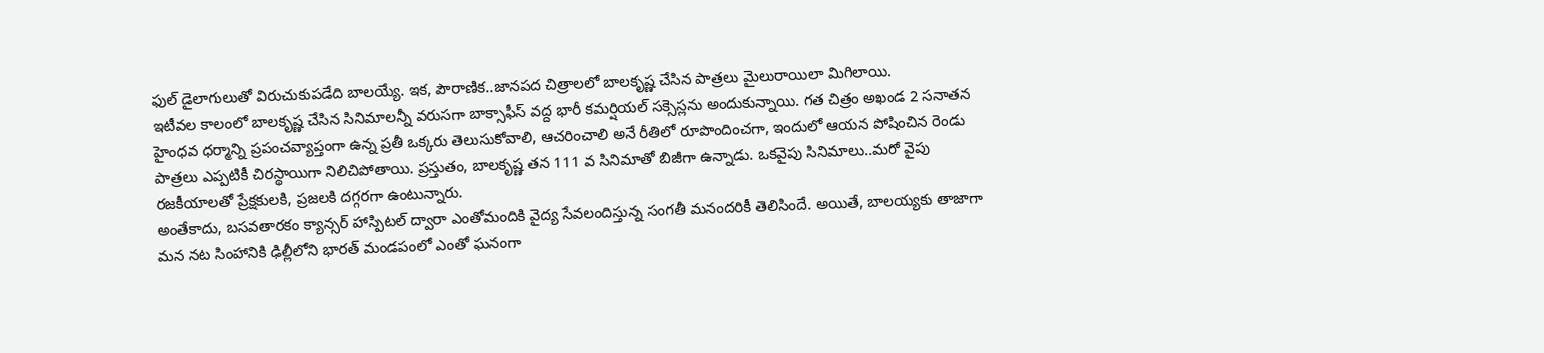ఫుల్ డైలాగులుతో విరుచుకుపడేది బాలయ్యే. ఇక, పౌరాణిక..జానపద చిత్రాలలో బాలకృష్ణ చేసిన పాత్రలు మైలురాయిలా మిగిలాయి.
ఇటీవల కాలంలో బాలకృష్ణ చేసిన సినిమాలన్నీ వరుసగా బాక్సాఫీస్ వద్ద భారీ కమర్షియల్ సక్సెస్లను అందుకున్నాయి. గత చిత్రం అఖండ 2 సనాతన హైంధవ ధర్మాన్ని ప్రపంచవ్యాప్తంగా ఉన్న ప్రతీ ఒక్కరు తెలుసుకోవాలి, ఆచరించాలి అనే రీతిలో రూపొందించగా, ఇందులో ఆయన పోషించిన రెండు పాత్రలు ఎప్పటికీ చిరస్థాయిగా నిలిచిపోతాయి. ప్రస్తుతం, బాలకృష్ణ తన 111 వ సినిమాతో బిజీగా ఉన్నాడు. ఒకవైపు సినిమాలు..మరో వైపు రజకీయాలతో ప్రేక్షకులకి, ప్రజలకి దగ్గరగా ఉంటున్నారు.
అంతేకాదు, బసవతారకం క్యాన్సర్ హాస్పిటల్ ద్వారా ఎంతోమందికి వైద్య సేవలందిస్తున్న సంగతీ మనందరికీ తెలిసిందే. అయితే, బాలయ్యకు తాజాగా మన నట సింహానికి ఢిల్లీలోని భారత్ మండపంలో ఎంతో ఘనంగా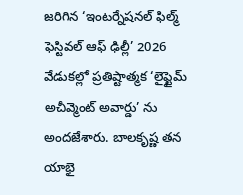జరిగిన ‘ఇంటర్నేషనల్ ఫిల్మ్ ఫెస్టివల్ ఆఫ్ ఢిల్లీ’ 2026 వేడుకల్లో ప్రతిష్టాత్మక ‘లైఫ్టైమ్ అచీవ్మెంట్ అవార్డు’ ను అందజేశారు. బాలకృష్ణ తన యాభై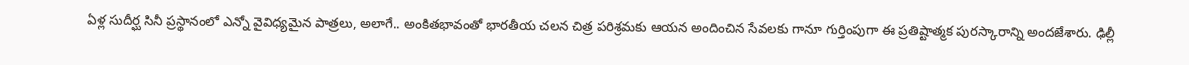ఏళ్ల సుదీర్ఘ సినీ ప్రస్థానంలో ఎన్నో వైవిధ్యమైన పాత్రలు, అలాగే.. అంకితభావంతో భారతీయ చలన చిత్ర పరిశ్రమకు ఆయన అందించిన సేవలకు గానూ గుర్తింపుగా ఈ ప్రతిష్టాత్మక పురస్కారాన్ని అందజేశారు. ఢిల్లీ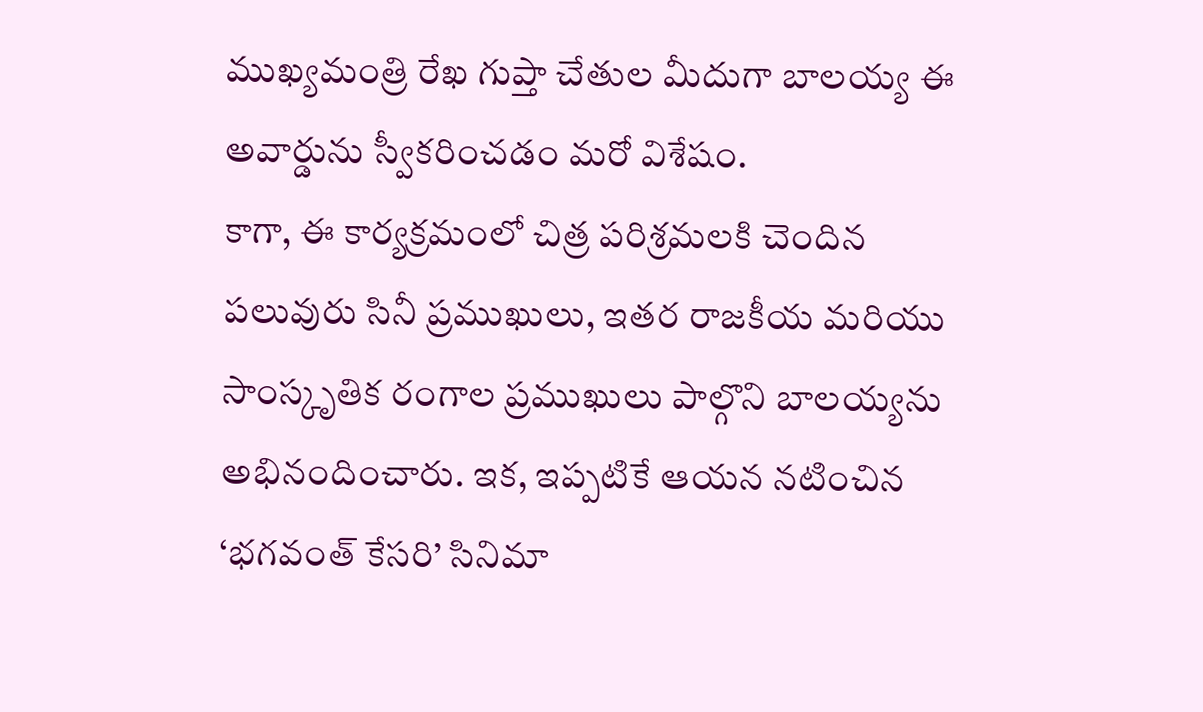ముఖ్యమంత్రి రేఖ గుప్తా చేతుల మీదుగా బాలయ్య ఈ అవార్డును స్వీకరించడం మరో విశేషం.
కాగా, ఈ కార్యక్రమంలో చిత్ర పరిశ్రమలకి చెందిన పలువురు సినీ ప్రముఖులు, ఇతర రాజకీయ మరియు సాంస్కృతిక రంగాల ప్రముఖులు పాల్గొని బాలయ్యను అభినందించారు. ఇక, ఇప్పటికే ఆయన నటించిన ‘భగవంత్ కేసరి’ సినిమా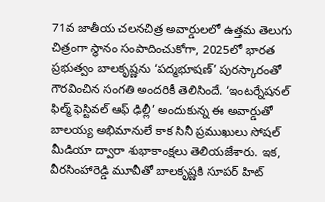71వ జాతీయ చలనచిత్ర అవార్డులలో ఉత్తమ తెలుగు చిత్రంగా స్థానం సంపాదించుకోగా, 2025లో భారత ప్రభుత్వం బాలకృష్ణను ‘పద్మభూషణ్’ పురస్కారంతో గౌరవించిన సంగతి అందరికీ తెలిసిందే. ‘ఇంటర్నేషనల్ ఫిల్మ్ ఫెస్టివల్ ఆఫ్ ఢిల్లీ’ అందుకున్న ఈ అవార్డుతో బాలయ్య అభిమానులే కాక సినీ ప్రముఖులు సోషల్ మీడియా ద్వారా శుభాకాంక్షలు తెలియజేశారు. ఇక, వీరసింహారెడ్డి మూవీతో బాలకృష్ణకి సూపర్ హిట్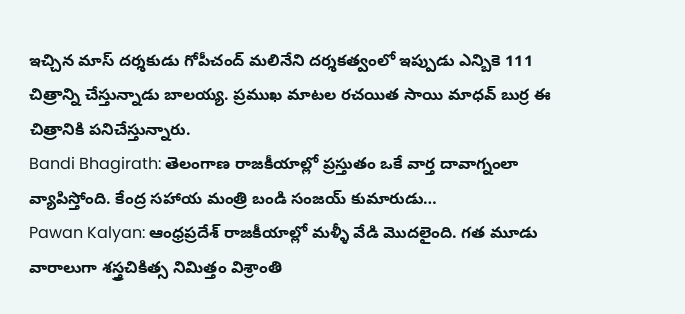ఇచ్చిన మాస్ దర్శకుడు గోపీచంద్ మలినేని దర్శకత్వంలో ఇప్పుడు ఎన్బికె 111 చిత్రాన్ని చేస్తున్నాడు బాలయ్య. ప్రముఖ మాటల రచయిత సాయి మాధవ్ బుర్ర ఈ చిత్రానికి పనిచేస్తున్నారు.
Bandi Bhagirath: తెలంగాణ రాజకీయాల్లో ప్రస్తుతం ఒకే వార్త దావాగ్నంలా వ్యాపిస్తోంది. కేంద్ర సహాయ మంత్రి బండి సంజయ్ కుమారుడు…
Pawan Kalyan: ఆంధ్రప్రదేశ్ రాజకీయాల్లో మళ్ళీ వేడి మొదలైంది. గత మూడు వారాలుగా శస్త్రచికిత్స నిమిత్తం విశ్రాంతి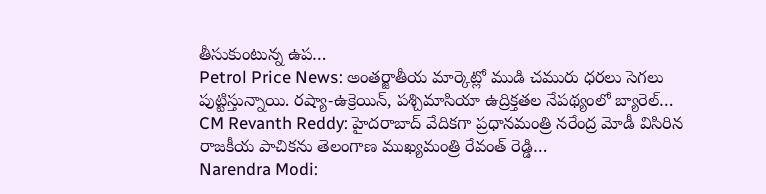తీసుకుంటున్న ఉప…
Petrol Price News: అంతర్జాతీయ మార్కెట్లో ముడి చమురు ధరలు సెగలు పుట్టిస్తున్నాయి. రష్యా-ఉక్రెయిన్, పశ్చిమాసియా ఉద్రిక్తతల నేపథ్యంలో బ్యారెల్…
CM Revanth Reddy: హైదరాబాద్ వేదికగా ప్రధానమంత్రి నరేంద్ర మోడీ విసిరిన రాజకీయ పాచికను తెలంగాణ ముఖ్యమంత్రి రేవంత్ రెడ్డి…
Narendra Modi: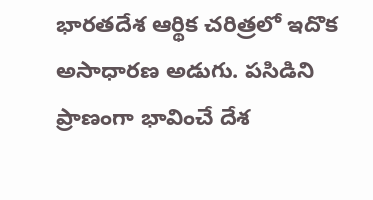భారతదేశ ఆర్థిక చరిత్రలో ఇదొక అసాధారణ అడుగు. పసిడిని ప్రాణంగా భావించే దేశ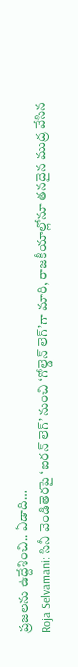ప్రజలను ఉద్దేశించి.. ఏడాది…
Roja Selvamani: సినీ వెండితెరపై ‘ఐరన్ లెగ్’ నుంచి ‘గోల్డెన్ లెగ్’గా మారి, రాజకీయాల్లోనూ తనదైన ముద్ర వేసిన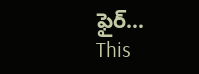ఫైర్…
This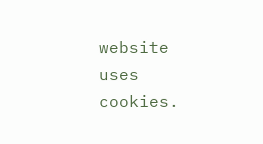website uses cookies.